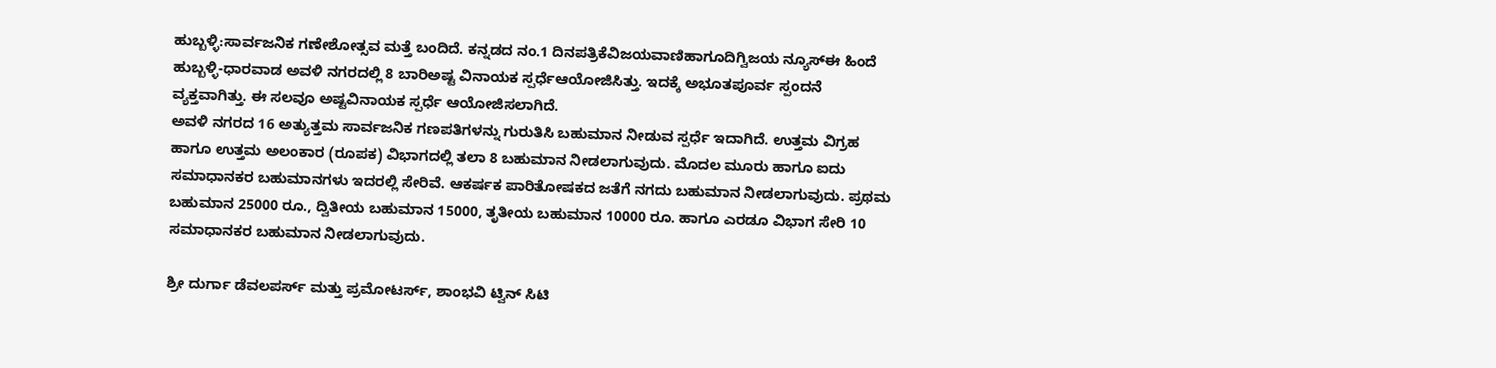ಹುಬ್ಬಳ್ಳಿ:ಸಾರ್ವಜನಿಕ ಗಣೇಶೋತ್ಸವ ಮತ್ತೆ ಬಂದಿದೆ. ಕನ್ನಡದ ನಂ.1 ದಿನಪತ್ರಿಕೆವಿಜಯವಾಣಿಹಾಗೂದಿಗ್ವಿಜಯ ನ್ಯೂಸ್ಈ ಹಿಂದೆ ಹುಬ್ಬಳ್ಳಿ-ಧಾರವಾಡ ಅವಳಿ ನಗರದಲ್ಲಿ 8 ಬಾರಿಅಷ್ಟ ವಿನಾಯಕ ಸ್ಪರ್ಧೆಆಯೋಜಿಸಿತ್ತು. ಇದಕ್ಕೆ ಅಭೂತಪೂರ್ವ ಸ್ಪಂದನೆ ವ್ಯಕ್ತವಾಗಿತ್ತು. ಈ ಸಲವೂ ಅಷ್ಟವಿನಾಯಕ ಸ್ಪರ್ಧೆ ಆಯೋಜಿಸಲಾಗಿದೆ.
ಅವಳಿ ನಗರದ 16 ಅತ್ಯುತ್ತಮ ಸಾರ್ವಜನಿಕ ಗಣಪತಿಗಳನ್ನು ಗುರುತಿಸಿ ಬಹುಮಾನ ನೀಡುವ ಸ್ಪರ್ಧೆ ಇದಾಗಿದೆ. ಉತ್ತಮ ವಿಗ್ರಹ ಹಾಗೂ ಉತ್ತಮ ಅಲಂಕಾರ (ರೂಪಕ) ವಿಭಾಗದಲ್ಲಿ ತಲಾ 8 ಬಹುಮಾನ ನೀಡಲಾಗುವುದು. ಮೊದಲ ಮೂರು ಹಾಗೂ ಐದು ಸಮಾಧಾನಕರ ಬಹುಮಾನಗಳು ಇದರಲ್ಲಿ ಸೇರಿವೆ. ಆಕರ್ಷಕ ಪಾರಿತೋಷಕದ ಜತೆಗೆ ನಗದು ಬಹುಮಾನ ನೀಡಲಾಗುವುದು. ಪ್ರಥಮ ಬಹುಮಾನ 25000 ರೂ., ದ್ವಿತೀಯ ಬಹುಮಾನ 15000, ತೃತೀಯ ಬಹುಮಾನ 10000 ರೂ. ಹಾಗೂ ಎರಡೂ ವಿಭಾಗ ಸೇರಿ 10 ಸಮಾಧಾನಕರ ಬಹುಮಾನ ನೀಡಲಾಗುವುದು.

ಶ್ರೀ ದುರ್ಗಾ ಡೆವಲಪರ್ಸ್ ಮತ್ತು ಪ್ರಮೋಟರ್ಸ್, ಶಾಂಭವಿ ಟ್ವಿನ್ ಸಿಟಿ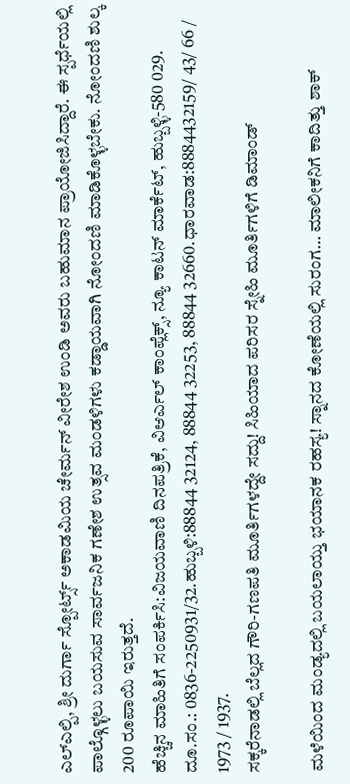ಎಲ್ಎಲ್ಪಿ, ಶ್ರೀ ದುರ್ಗಾ ಸ್ಪೋರ್ಟ್ಸ್ ಅಕಾಡಮಿಯ ಚೇರ್ಮನ್ ವೀರೇಶ ಉಂಡಿ ಅವರು ಬಹುಮಾನ ಪ್ರಾಯೋಜಿಸಿದ್ದಾರೆ. ಈ ಸ್ಪರ್ಧೆಯಲ್ಲಿ ಪಾಲ್ಗೊಳ್ಳಲು ಬಯಸುವ ಸಾರ್ವಜನಿಕ ಗಣೇಶ ಉತ್ಸವ ಮಂಡಳಿಗಳು ಕಡ್ಡಾಯವಾಗಿ ನೋಂದಣಿ ಮಾಡಿಕೊಳ್ಳಬೇಕು. ನೋಂದಣಿ ಶುಲ್ಕ 200 ರೂಪಾಯಿ ಇರುತ್ತದೆ.
ಹೆಚ್ಚಿನ ಮಾಹಿತಿಗೆ ಸಂಪರ್ಕಿಸಿ:ವಿಜಯವಾಣಿ ದಿನಪತ್ರಿಕೆ, ವಿಆರ್ಎಲ್ ಕಾಂಪ್ಲೆಕ್ಸ್, ನ್ಯೂ ಕಾಟನ್ ಮಾರ್ಕೆಟ್, ಹುಬ್ಬಳ್ಳಿ-580 029. ದೂ.ಸಂ.: 0836-2250931/32.ಹುಬ್ಬಳಿ:88844 32124, 88844 32253, 88844 32660.ಧಾರವಾಡ:8884432159/ 43/ 66 / 1973 / 1937.
ಸಕ್ಕರೆನಾಡಲ್ಲಿ ಬೆಲ್ಲದ ಗೌರಿ-ಗಣಪತಿ ಮೂರ್ತಿಗಳದ್ದೇ ಸದ್ದು! ಸಿಹಿಯಾದ ಪರಿಸರ ಸ್ನೇಹಿ ಮೂರ್ತಿಗಳಿಗೆ ಡಿಮಾಂಡ್

ಮಳೆಯಿಂದ ಮಂಡ್ಯದಲ್ಲಿ ಬಯಲಾಯ್ತು ಭಯಾನಕ ರಹಸ್ಯ! ಸ್ನಾನದ ಕೋಣೆಯಲ್ಲಿ ಸುರಂಗ… ಮಾಲೀಕನಿಗೆ ಕಾದಿತ್ತು ಶಾಕ್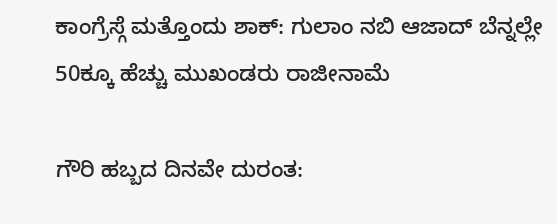ಕಾಂಗ್ರೆಸ್ಗೆ ಮತ್ತೊಂದು ಶಾಕ್: ಗುಲಾಂ ನಬಿ ಆಜಾದ್ ಬೆನ್ನಲ್ಲೇ 50ಕ್ಕೂ ಹೆಚ್ಚು ಮುಖಂಡರು ರಾಜೀನಾಮೆ

ಗೌರಿ ಹಬ್ಬದ ದಿನವೇ ದುರಂತ: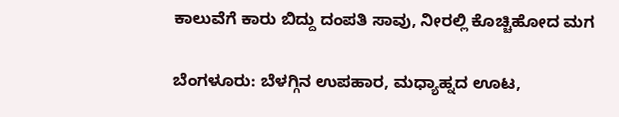ಕಾಲುವೆಗೆ ಕಾರು ಬಿದ್ದು ದಂಪತಿ ಸಾವು, ನೀರಲ್ಲಿ ಕೊಚ್ಚಿಹೋದ ಮಗ

ಬೆಂಗಳೂರು: ಬೆಳಗ್ಗಿನ ಉಪಹಾರ, ಮಧ್ಯಾಹ್ನದ ಊಟ,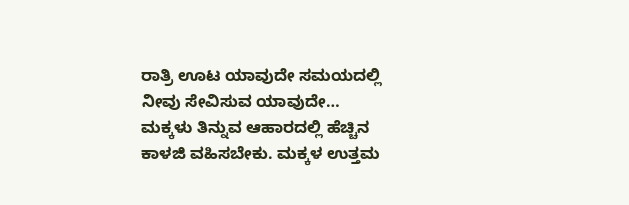ರಾತ್ರಿ ಊಟ ಯಾವುದೇ ಸಮಯದಲ್ಲಿ ನೀವು ಸೇವಿಸುವ ಯಾವುದೇ…
ಮಕ್ಕಳು ತಿನ್ನುವ ಆಹಾರದಲ್ಲಿ ಹೆಚ್ಚಿನ ಕಾಳಜಿ ವಹಿಸಬೇಕು. ಮಕ್ಕಳ ಉತ್ತಮ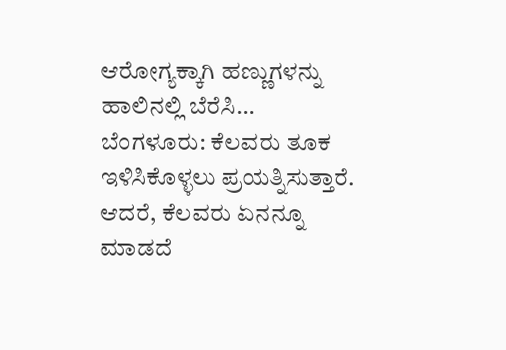ಆರೋಗ್ಯಕ್ಕಾಗಿ ಹಣ್ಣುಗಳನ್ನು ಹಾಲಿನಲ್ಲಿ ಬೆರೆಸಿ…
ಬೆಂಗಳೂರು: ಕೆಲವರು ತೂಕ ಇಳಿಸಿಕೊಳ್ಳಲು ಪ್ರಯತ್ನಿಸುತ್ತಾರೆ. ಆದರೆ, ಕೆಲವರು ಏನನ್ನೂ ಮಾಡದೆ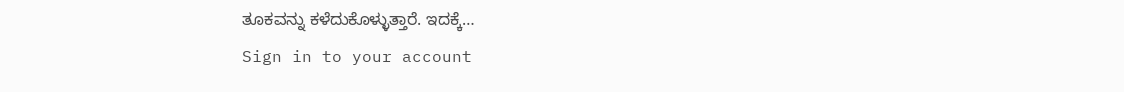ತೂಕವನ್ನು ಕಳೆದುಕೊಳ್ಳುತ್ತಾರೆ. ಇದಕ್ಕೆ…
Sign in to your account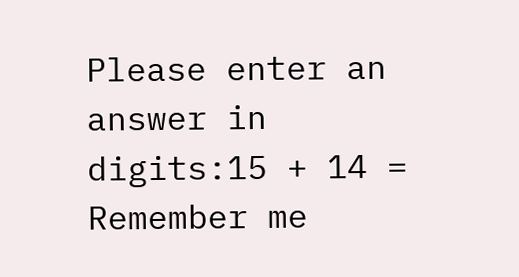Please enter an answer in digits:15 + 14 =
Remember me